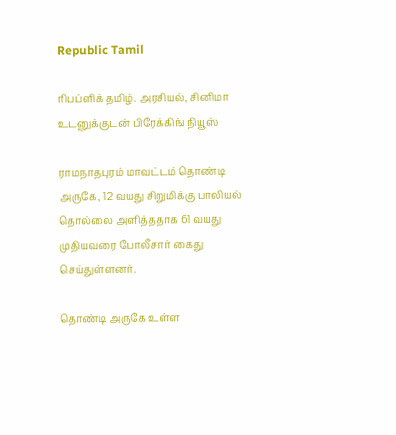Republic Tamil

ரிபப்ளிக் தமிழ். அரசியல், சினிமா உடனுக்குடன் பிரேக்கிங் நியூஸ்

ராமநாதபுரம் மாவட்டம் தொண்டி அருகே, 12 வயது சிறுமிக்கு பாலியல் தொல்லை அளித்ததாக 61 வயது முதியவரை போலீசார் கைது செய்துள்ளனர்.

தொண்டி அருகே உள்ள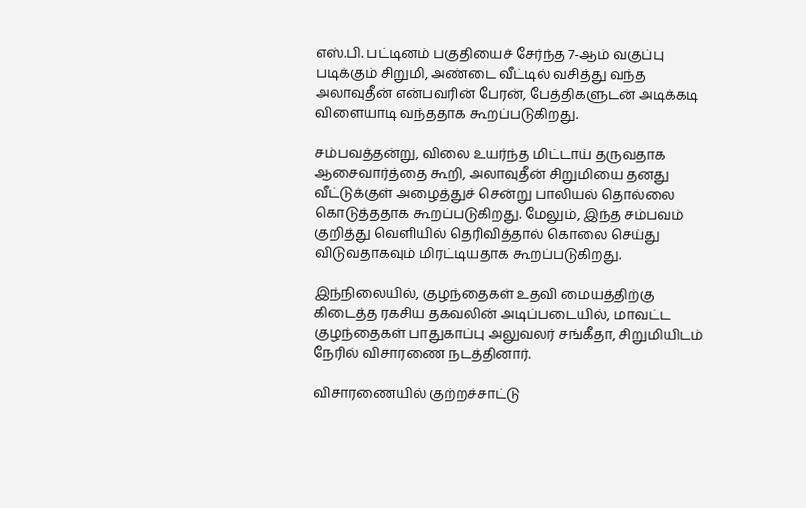எஸ்.பி. பட்டினம் பகுதியைச் சேர்ந்த 7-ஆம் வகுப்பு படிக்கும் சிறுமி, அண்டை வீட்டில் வசித்து வந்த அலாவுதீன் என்பவரின் பேரன், பேத்திகளுடன் அடிக்கடி விளையாடி வந்ததாக கூறப்படுகிறது.

சம்பவத்தன்று, விலை உயர்ந்த மிட்டாய் தருவதாக ஆசைவார்த்தை கூறி, அலாவுதீன் சிறுமியை தனது வீட்டுக்குள் அழைத்துச் சென்று பாலியல் தொல்லை கொடுத்ததாக கூறப்படுகிறது. மேலும், இந்த சம்பவம் குறித்து வெளியில் தெரிவித்தால் கொலை செய்து விடுவதாகவும் மிரட்டியதாக கூறப்படுகிறது.

இந்நிலையில், குழந்தைகள் உதவி மையத்திற்கு கிடைத்த ரகசிய தகவலின் அடிப்படையில், மாவட்ட குழந்தைகள் பாதுகாப்பு அலுவலர் சங்கீதா, சிறுமியிடம் நேரில் விசாரணை நடத்தினார்.

விசாரணையில் குற்றச்சாட்டு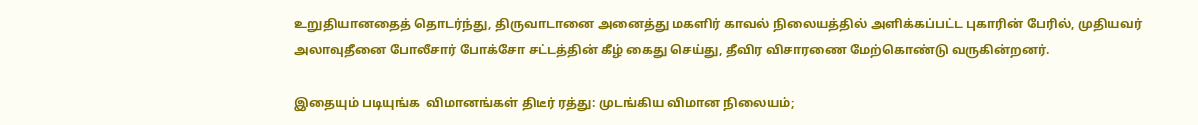உறுதியானதைத் தொடர்ந்து, திருவாடானை அனைத்து மகளிர் காவல் நிலையத்தில் அளிக்கப்பட்ட புகாரின் பேரில், முதியவர் அலாவுதீனை போலீசார் போக்சோ சட்டத்தின் கீழ் கைது செய்து, தீவிர விசாரணை மேற்கொண்டு வருகின்றனர்.

இதையும் படியுங்க  விமானங்கள் திடீர் ரத்து: முடங்கிய விமான நிலையம்;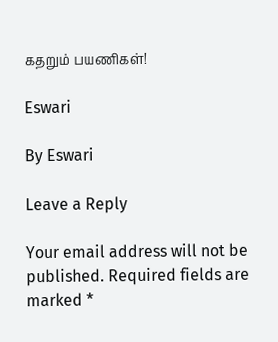கதறும் பயணிகள்!

Eswari

By Eswari

Leave a Reply

Your email address will not be published. Required fields are marked *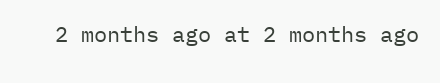2 months ago at 2 months ago